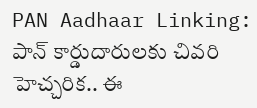PAN Aadhaar Linking: పాన్ కార్డుదారులకు చివరి హెచ్చరిక.. ఈ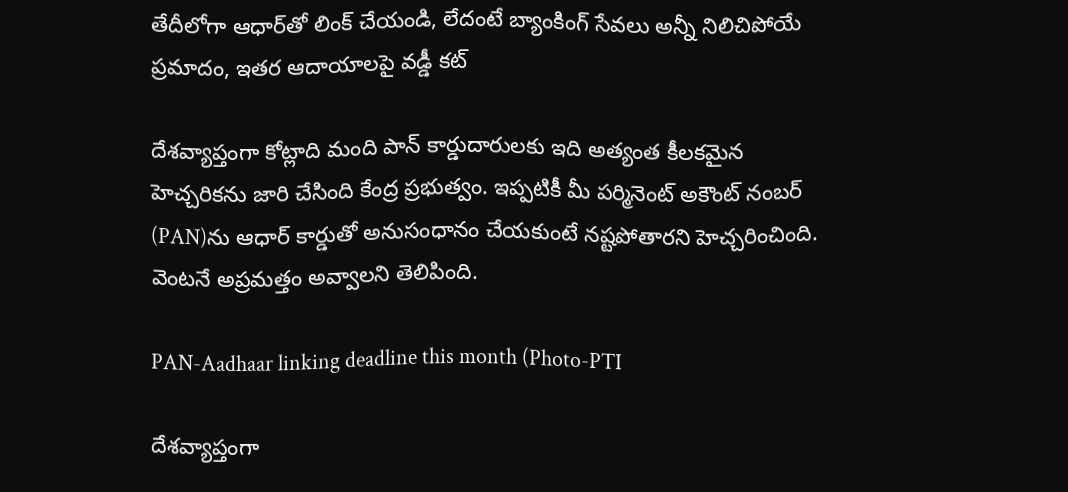తేదీలోగా ఆధార్‌తో లింక్ చేయండి, లేదంటే బ్యాంకింగ్ సేవలు అన్నీ నిలిచిపోయే ప్రమాదం, ఇతర ఆదాయాలపై వడ్డీ కట్

దేశవ్యాప్తంగా కోట్లాది మంది పాన్ కార్డుదారులకు ఇది అత్యంత కీలకమైన హెచ్చరికను జారి చేసింది కేంద్ర ప్రభుత్వం. ఇప్పటికీ మీ పర్మినెంట్ అకౌంట్ నంబర్ (PAN)ను ఆధార్ కార్డుతో అనుసంధానం చేయకుంటే నష్టపోతారని హెచ్చరించింది. వెంటనే అప్రమత్తం అవ్వాలని తెలిపింది.

PAN-Aadhaar linking deadline this month (Photo-PTI

దేశవ్యాప్తంగా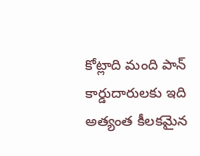కోట్లాది మంది పాన్ కార్డుదారులకు ఇది అత్యంత కీలకమైన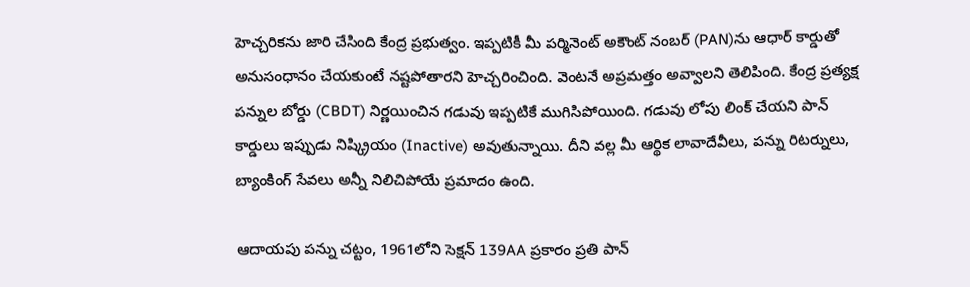హెచ్చరికను జారి చేసింది కేంద్ర ప్రభుత్వం. ఇప్పటికీ మీ పర్మినెంట్ అకౌంట్ నంబర్ (PAN)ను ఆధార్ కార్డుతో అనుసంధానం చేయకుంటే నష్టపోతారని హెచ్చరించింది. వెంటనే అప్రమత్తం అవ్వాలని తెలిపింది. కేంద్ర ప్రత్యక్ష పన్నుల బోర్డు (CBDT) నిర్ణయించిన గడువు ఇప్పటికే ముగిసిపోయింది. గడువు లోపు లింక్ చేయని పాన్ కార్డులు ఇప్పుడు నిష్క్రియం (Inactive) అవుతున్నాయి. దీని వల్ల మీ ఆర్థిక లావాదేవీలు, పన్ను రిటర్నులు, బ్యాంకింగ్ సేవలు అన్నీ నిలిచిపోయే ప్రమాదం ఉంది.

ఆదాయపు పన్ను చట్టం, 1961లోని సెక్షన్ 139AA ప్రకారం ప్రతి పాన్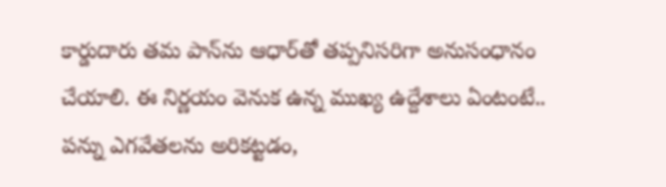కార్డుదారు తమ పాన్‌ను ఆధార్‌తో తప్పనిసరిగా అనుసంధానం చేయాలి. ఈ నిర్ణయం వెనుక ఉన్న ముఖ్య ఉద్దేశాలు ఏంటంటే.. పన్ను ఎగవేతలను అరికట్టడం,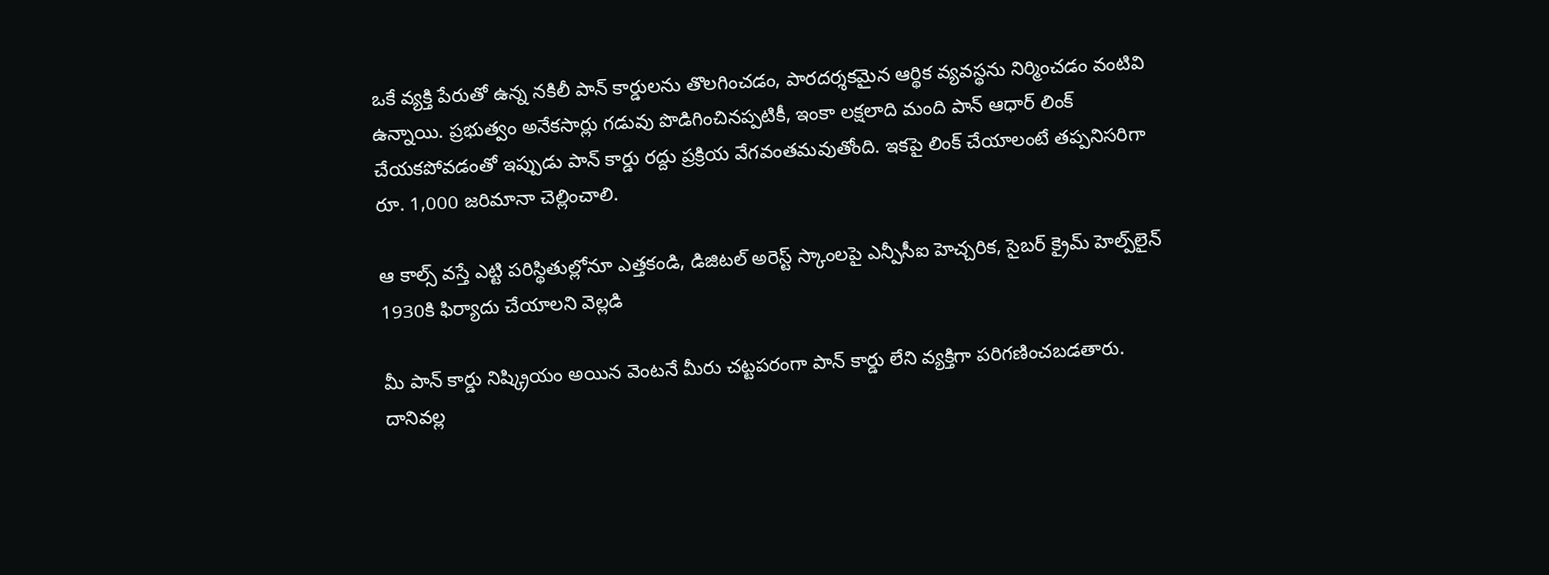ఒకే వ్యక్తి పేరుతో ఉన్న నకిలీ పాన్ కార్డులను తొలగించడం, పారదర్శకమైన ఆర్థిక వ్యవస్థను నిర్మించడం వంటివి ఉన్నాయి. ప్రభుత్వం అనేకసార్లు గడువు పొడిగించినప్పటికీ, ఇంకా లక్షలాది మంది పాన్ ఆధార్ లింక్ చేయకపోవడంతో ఇప్పుడు పాన్ కార్డు రద్దు ప్రక్రియ వేగవంతమవుతోంది. ఇకపై లింక్ చేయాలంటే తప్పనిసరిగా రూ. 1,000 జరిమానా చెల్లించాలి.

ఆ కాల్స్ వస్తే ఎట్టి పరిస్థితుల్లోనూ ఎత్తకండి, డిజిటల్ అరెస్ట్ స్కాంలపై ఎన్పీసీఐ హెచ్చరిక, సైబర్ క్రైమ్ హెల్ప్‌లైన్ 1930కి ఫిర్యాదు చేయాలని వెల్లడి

మీ పాన్ కార్డు నిష్క్రియం అయిన వెంటనే మీరు చట్టపరంగా పాన్ కార్డు లేని వ్యక్తిగా పరిగణించబడతారు. దానివల్ల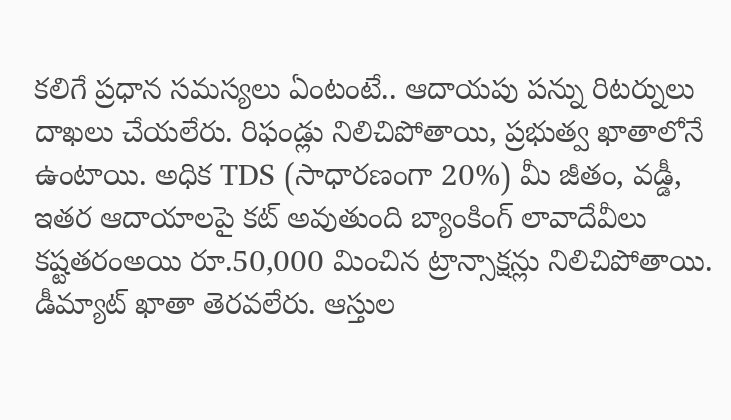కలిగే ప్రధాన సమస్యలు ఏంటంటే.. ఆదాయపు పన్ను రిటర్నులు దాఖలు చేయలేరు. రిఫండ్లు నిలిచిపోతాయి, ప్రభుత్వ ఖాతాలోనే ఉంటాయి. అధిక TDS (సాధారణంగా 20%) మీ జీతం, వడ్డీ, ఇతర ఆదాయాలపై కట్ అవుతుంది బ్యాంకింగ్ లావాదేవీలు కష్టతరంఅయి రూ.50,000 మించిన ట్రాన్సాక్షన్లు నిలిచిపోతాయి. డీమ్యాట్ ఖాతా తెరవలేరు. ఆస్తుల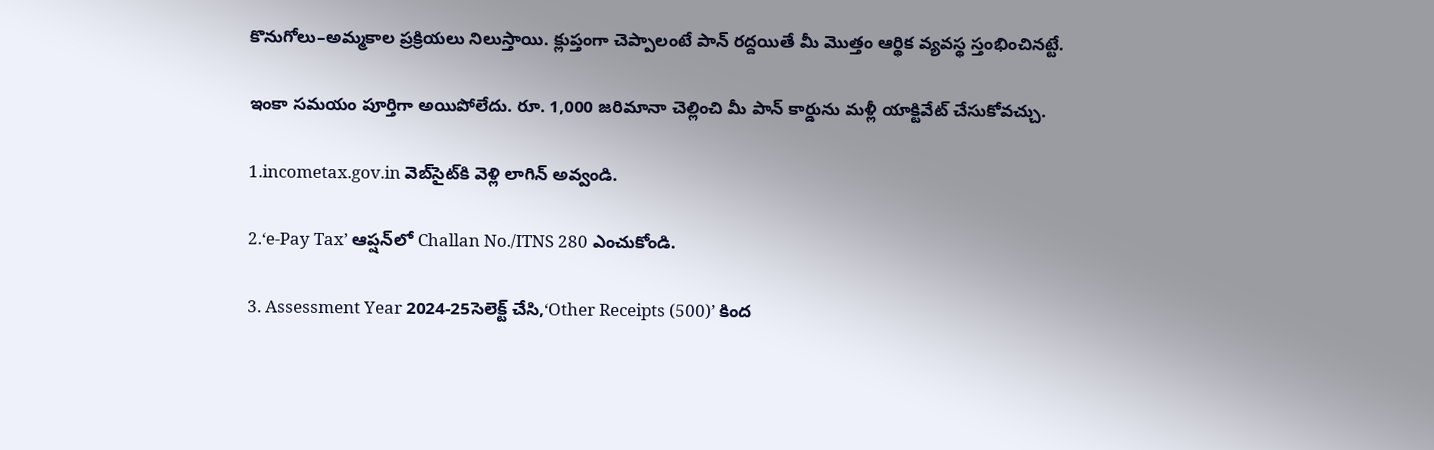కొనుగోలు–అమ్మకాల ప్రక్రియలు నిలుస్తాయి. క్లుప్తంగా చెప్పాలంటే పాన్ రద్దయితే మీ మొత్తం ఆర్థిక వ్యవస్థ స్తంభించినట్టే.

ఇంకా సమయం పూర్తిగా అయిపోలేదు. రూ. 1,000 జరిమానా చెల్లించి మీ పాన్ కార్డును మళ్లీ యాక్టివేట్ చేసుకోవచ్చు.

1.incometax.gov.in వెబ్‌సైట్‌కి వెళ్లి లాగిన్ అవ్వండి.

2.‘e-Pay Tax’ ఆప్షన్‌లో Challan No./ITNS 280 ఎంచుకోండి.

3. Assessment Year 2024-25సెలెక్ట్ చేసి,‘Other Receipts (500)’ కింద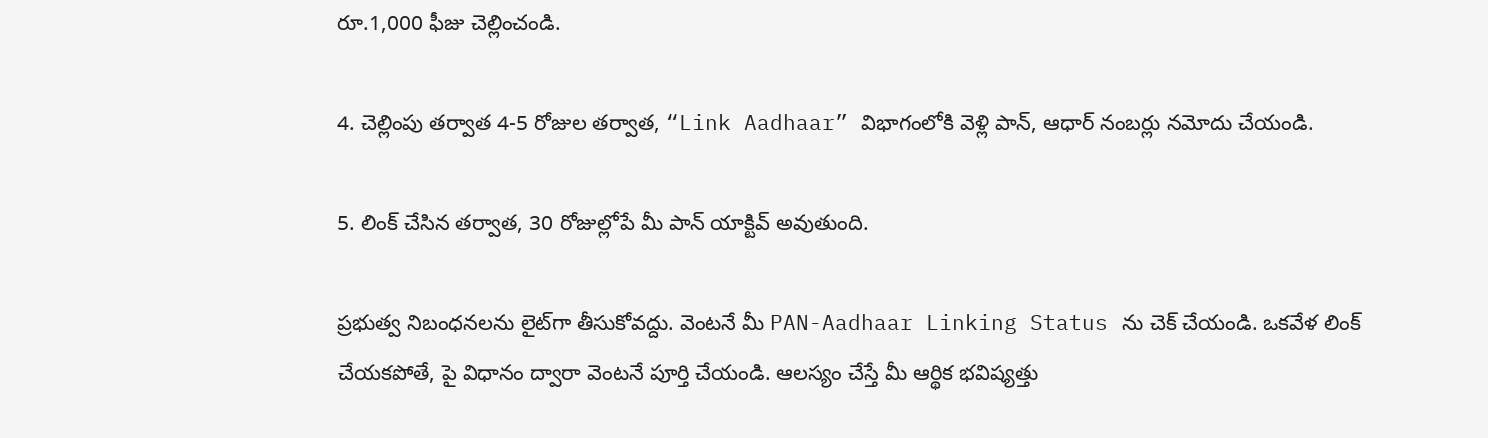రూ.1,000 ఫీజు చెల్లించండి.

4. చెల్లింపు తర్వాత 4-5 రోజుల తర్వాత, “Link Aadhaar” విభాగంలోకి వెళ్లి పాన్, ఆధార్ నంబర్లు నమోదు చేయండి.

5. లింక్ చేసిన తర్వాత, 30 రోజుల్లోపే మీ పాన్ యాక్టివ్ అవుతుంది.

ప్రభుత్వ నిబంధనలను లైట్‌గా తీసుకోవద్దు. వెంటనే మీ PAN-Aadhaar Linking Status ను చెక్ చేయండి. ఒకవేళ లింక్ చేయకపోతే, పై విధానం ద్వారా వెంటనే పూర్తి చేయండి. ఆలస్యం చేస్తే మీ ఆర్థిక భవిష్యత్తు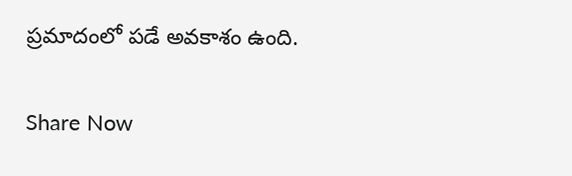ప్రమాదంలో పడే అవకాశం ఉంది.

Share Now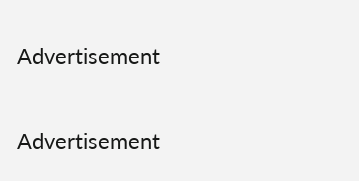Advertisement


Advertisement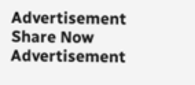Advertisement
Share Now
Advertisement